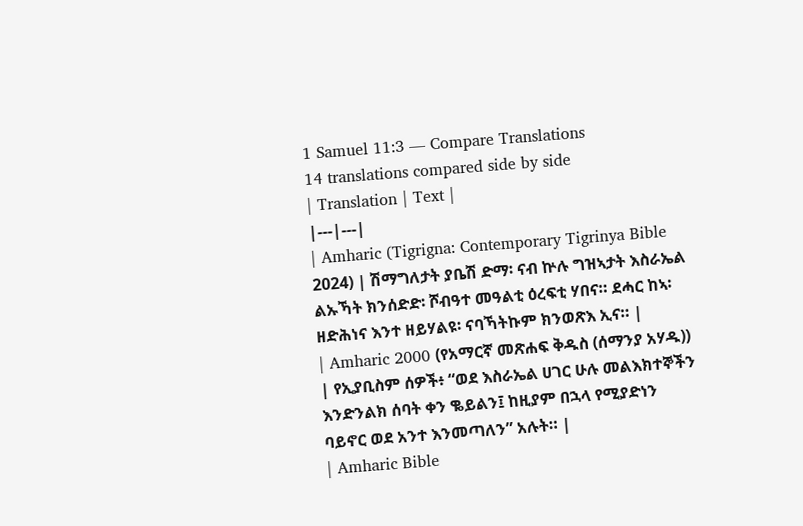1 Samuel 11:3 — Compare Translations
14 translations compared side by side
| Translation | Text |
|---|---|
| Amharic (Tigrigna: Contemporary Tigrinya Bible 2024) | ሽማግለታት ያቤሽ ድማ፡ ናብ ኵሉ ግዝኣታት እስራኤል ልኡኻት ክንሰድድ፡ ሾብዓተ መዓልቲ ዕረፍቲ ሃበና። ደሓር ከኣ፡ ዘድሕነና እንተ ዘይሃልዩ፡ ናባኻትኩም ክንወጽእ ኢና። |
| Amharic 2000 (የአማርኛ መጽሐፍ ቅዱስ (ሰማንያ አሃዱ)) | የኢያቢስም ሰዎች፥ “ወደ እስራኤል ሀገር ሁሉ መልእክተኞችን እንድንልክ ሰባት ቀን ቈይልን፤ ከዚያም በኋላ የሚያድነን ባይኖር ወደ አንተ እንመጣለን” አሉት። |
| Amharic Bible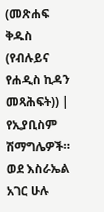(መጽሐፍ ቅዱስ (የብሉይና የሐዲስ ኪዳን መጻሕፍት)) | የኢያቢስም ሽማግሌዎች። ወደ እስራኤል አገር ሁሉ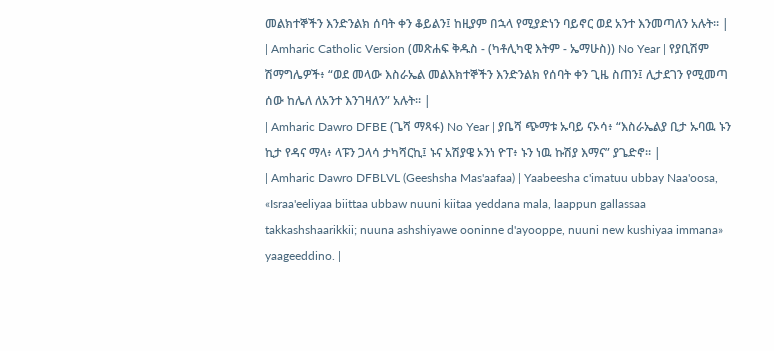መልክተኞችን እንድንልክ ሰባት ቀን ቆይልን፤ ከዚያም በኋላ የሚያድነን ባይኖር ወደ አንተ እንመጣለን አሉት። |
| Amharic Catholic Version (መጽሐፍ ቅዱስ - (ካቶሊካዊ እትም - ኤማሁስ)) No Year | የያቢሽም ሽማግሌዎች፥ “ወደ መላው እስራኤል መልእክተኞችን እንድንልክ የሰባት ቀን ጊዜ ስጠን፤ ሊታደገን የሚመጣ ሰው ከሌለ ለአንተ እንገዛለን” አሉት። |
| Amharic Dawro DFBE (ጌሻ ማጻፋ) No Year | ያቤሻ ጭማቱ ኡባይ ናኦሳ፥ “እስራኤልያ ቢታ ኡባዉ ኑን ኪታ የዳና ማላ፥ ላፑን ጋላሳ ታካሻርኪ፤ ኑና አሽያዌ ኦንነ ዮፐ፥ ኑን ነዉ ኩሽያ እማና” ያጌድኖ። |
| Amharic Dawro DFBLVL (Geeshsha Mas'aafaa) | Yaabeesha c'imatuu ubbay Naa'oosa, «Israa'eeliyaa biittaa ubbaw nuuni kiitaa yeddana mala, laappun gallassaa takkashshaarikkii; nuuna ashshiyawe ooninne d'ayooppe, nuuni new kushiyaa immana» yaageeddino. |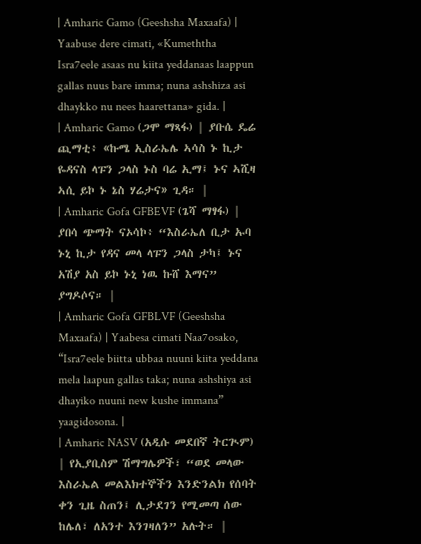| Amharic Gamo (Geeshsha Maxaafa) | Yaabuse dere cimati, «Kumeththa Isra7eele asaas nu kiita yeddanaas laappun gallas nuus bare imma; nuna ashshiza asi dhaykko nu nees haarettana» gida. |
| Amharic Gamo (ጋሞ ማጻፋ) | ያቡሴ ዴሬ ጪማቲ፥ «ኩሜ ኢስራኤሌ ኣሳስ ኑ ኪታ ዬዳናስ ላፑን ጋላስ ኑስ ባሬ ኢማ፤ ኑና ኣሺዛ ኣሲ ይኮ ኑ ኔስ ሃሬታና» ጊዳ። |
| Amharic Gofa GFBEVF (ጌሻ ማፃፋ) | ያበሳ ጭማት ናኦሳኮ፥ “እስራኤለ ቢታ ኡባ ኑኒ ኪታ የዳና መላ ላፑን ጋላስ ታካ፤ ኑና አሽያ አስ ይኮ ኑኒ ነዉ ኩሸ እማና” ያግዶሶና። |
| Amharic Gofa GFBLVF (Geeshsha Maxaafa) | Yaabesa cimati Naa7osako, “Isra7eele biitta ubbaa nuuni kiita yeddana mela laapun gallas taka; nuna ashshiya asi dhayiko nuuni new kushe immana” yaagidosona. |
| Amharic NASV (አዲሱ መደበኛ ትርጒም) | የኢያቢስም ሽማግሌዎች፣ “ወደ መላው እስራኤል መልእክተኞችን እንድንልክ የሰባት ቀን ጊዜ ስጠን፤ ሊታደገን የሚመጣ ሰው ከሌለ፣ ለአንተ እንገዛለን” አሉት። |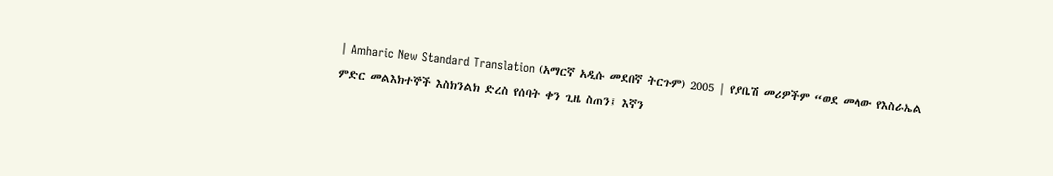| Amharic New Standard Translation (አማርኛ አዲሱ መደበኛ ትርጉም) 2005 | የያቤሽ መሪዎችም “ወደ መላው የእስራኤል ምድር መልእክተኞች እስክንልክ ድረስ የሰባት ቀን ጊዜ ስጠን፤ እኛን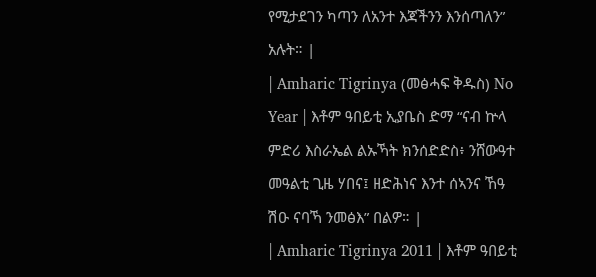የሚታደገን ካጣን ለአንተ እጃችንን እንሰጣለን” አሉት። |
| Amharic Tigrinya (መፅሓፍ ቅዱስ) No Year | እቶም ዓበይቲ ኢያቤስ ድማ “ናብ ኵላ ምድሪ እስራኤል ልኡኻት ክንሰድድስ፥ ንሸውዓተ መዓልቲ ጊዜ ሃበና፤ ዘድሕነና እንተ ሰኣንና ኸዓ ሽዑ ናባኻ ንመፅእ” በልዎ። |
| Amharic Tigrinya 2011 | እቶም ዓበይቲ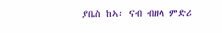ያቤስ ከኣ፡ ናብ ብዘላ ምድሪ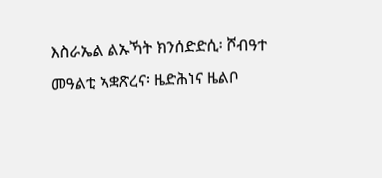እስራኤል ልኡኻት ክንሰድድሲ፡ ሾብዓተ መዓልቲ ኣቋጽረና፡ ዜድሕነና ዜልቦ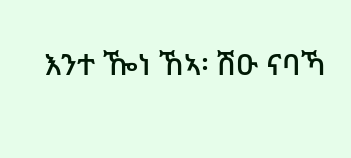እንተ ዀነ ኸኣ፡ ሽዑ ናባኻ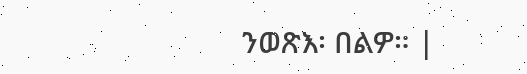ንወጽእ፡ በልዎ። |